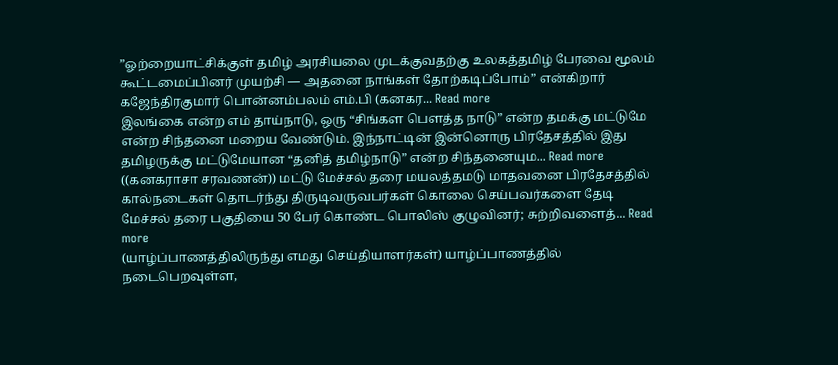”ஓற்றையாட்சிக்குள் தமிழ் அரசியலை முடக்குவதற்கு உலகத்தமிழ் பேரவை மூலம் கூட்டமைப்பினர் முயற்சி — அதனை நாங்கள் தோற்கடிப்போம்” என்கிறார் கஜேந்திரகுமார் பொன்னம்பலம் எம்.பி (கனகர... Read more
இலங்கை என்ற எம் தாய்நாடு, ஒரு “சிங்கள பௌத்த நாடு” என்ற தமக்கு மட்டுமே என்ற சிந்தனை மறைய வேண்டும். இந்நாட்டின் இன்னொரு பிரதேசத்தில் இது தமிழருக்கு மட்டுமேயான “தனித் தமிழ்நாடு” என்ற சிந்தனையும... Read more
((கனகராசா சரவணன்)) மட்டு மேச்சல் தரை மயலத்தமடு மாதவனை பிரதேசத்தில் கால்நடைகள் தொடர்ந்து திருடிவருவபர்கள் கொலை செய்பவர்களை தேடி மேச்சல் தரை பகுதியை 50 பேர் கொண்ட பொலிஸ் குழுவினர்; சுற்றிவளைத்... Read more
(யாழ்ப்பாணத்திலிருந்து எமது செய்தியாளர்கள்) யாழ்ப்பாணத்தில் நடைபெறவுள்ள,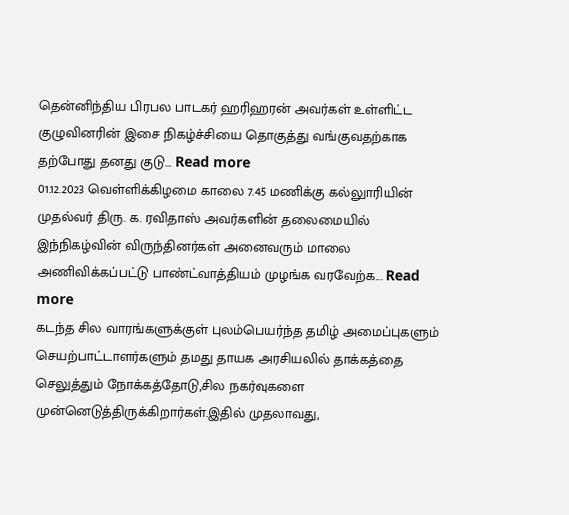தென்னிந்திய பிரபல பாடகர் ஹரிஹரன் அவர்கள் உள்ளிட்ட குழுவினரின் இசை நிகழ்ச்சியை தொகுத்து வங்குவதற்காக தற்போது தனது குடு... Read more
01.12.2023 வெள்ளிக்கிழமை காலை 7.45 மணிக்கு கல்லுாரியின் முதல்வர் திரு. க. ரவிதாஸ் அவர்களின் தலைமையில் இந்நிகழ்வின் விருந்தினர்கள் அனைவரும் மாலை அணிவிக்கப்பட்டு பாண்ட்வாத்தியம் முழங்க வரவேற்க... Read more
கடந்த சில வாரங்களுக்குள் புலம்பெயர்ந்த தமிழ் அமைப்புகளும் செயற்பாட்டாளர்களும் தமது தாயக அரசியலில் தாக்கத்தை செலுத்தும் நோக்கத்தோடு,சில நகர்வுகளை முன்னெடுத்திருக்கிறார்கள்.இதில் முதலாவது,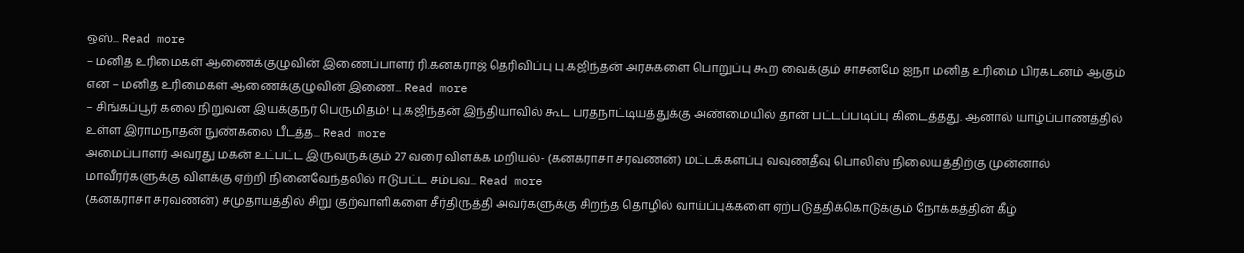ஒஸ்... Read more
– மனித உரிமைகள் ஆணைக்குழுவின் இணைப்பாளர் ரி.கனகராஜ் தெரிவிப்பு பு.கஜிந்தன் அரசுகளை பொறுப்பு கூற வைக்கும் சாசனமே ஐநா மனித உரிமை பிரகடனம் ஆகும் என – மனித உரிமைகள் ஆணைக்குழுவின் இணை... Read more
– சிங்கப்பூர் கலை நிறுவன இயக்குநர் பெருமிதம்! பு.கஜிந்தன் இந்தியாவில் கூட பரதநாட்டியத்துக்கு அண்மையில் தான் பட்டப்படிப்பு கிடைத்தது. ஆனால் யாழ்ப்பாணத்தில் உள்ள இராமநாதன் நுண்கலை பீடத்த... Read more
அமைப்பாளர் அவரது மகன் உட்பட்ட இருவருக்கும் 27 வரை விளக்க மறியல்- (கனகராசா சரவணன்) மட்டக்களப்பு வவுணதீவு பொலிஸ் நிலையத்திற்கு முன்னால் மாவீரர்களுக்கு விளக்கு ஏற்றி நினைவேந்தலில் ஈடுபட்ட சம்பவ... Read more
(கனகராசா சரவணன்) சமுதாயத்தில் சிறு குற்வாளிகளை சீர்திருத்தி அவர்களுக்கு சிறந்த தொழில் வாய்ப்புக்களை ஏற்படுத்திக்கொடுக்கும் நோக்கத்தின் கீழ்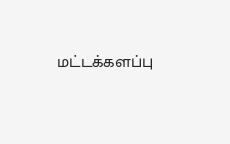மட்டக்களப்பு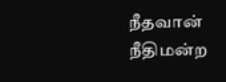நீதவான் நீதிமன்ற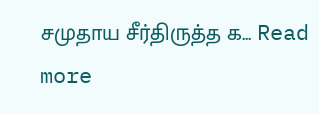சமுதாய சீர்திருத்த க... Read more